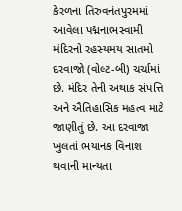કેરળના તિરુવનંતપુરમમાં આવેલા પદ્મનાભસ્વામી મંદિરનો રહસ્યમય સાતમો દરવાજો (વોલ્ટ-બી) ચર્ચામાં છે. મંદિર તેની અથાક સંપત્તિ અને ઐતિહાસિક મહત્વ માટે જાણીતું છે. આ દરવાજા ખુલતાં ભયાનક વિનાશ થવાની માન્યતા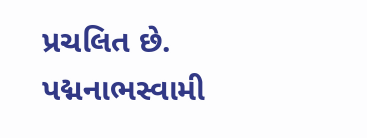પ્રચલિત છે.
પદ્મનાભસ્વામી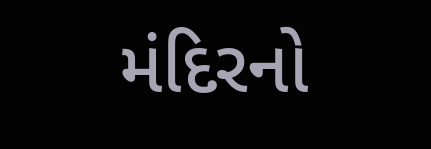મંદિરનો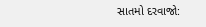સાતમો દરવાજો: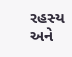રહસ્ય અને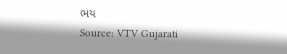ભય
Source: VTV Gujarati